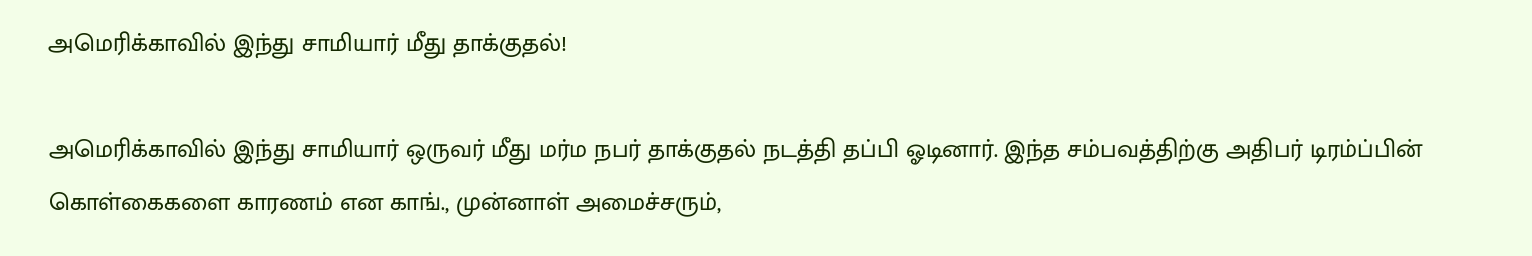அமெரிக்காவில் இந்து சாமியார் மீது தாக்குதல்!

அமெரிக்காவில் இந்து சாமியார் ஒருவர் மீது மர்ம நபர் தாக்குதல் நடத்தி தப்பி ஓடினார். இந்த சம்பவத்திற்கு அதிபர் டிரம்ப்பின் கொள்கைகளை காரணம் என காங்., முன்னாள் அமைச்சரும்,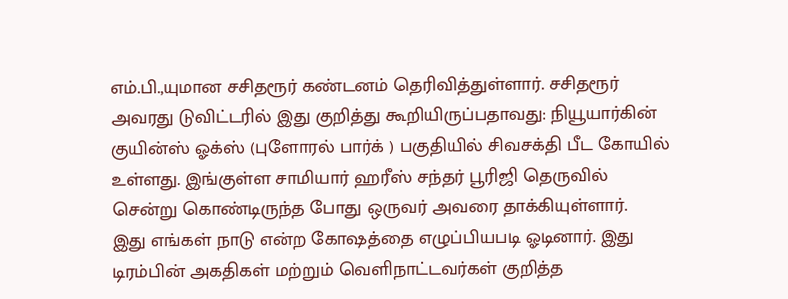எம்.பி.,யுமான சசிதரூர் கண்டனம் தெரிவித்துள்ளார். சசிதரூர் அவரது டுவிட்டரில் இது குறித்து கூறியிருப்பதாவது: நியூயார்கின் குயின்ஸ் ஓக்ஸ் (புளோரல் பார்க் ) பகுதியில் சிவசக்தி பீட கோயில் உள்ளது. இங்குள்ள சாமியார் ஹரீஸ் சந்தர் பூரிஜி தெருவில் சென்று கொண்டிருந்த போது ஒருவர் அவரை தாக்கியுள்ளார்.
இது எங்கள் நாடு என்ற கோஷத்தை எழுப்பியபடி ஓடினார். இது டிரம்பின் அகதிகள் மற்றும் வெளிநாட்டவர்கள் குறித்த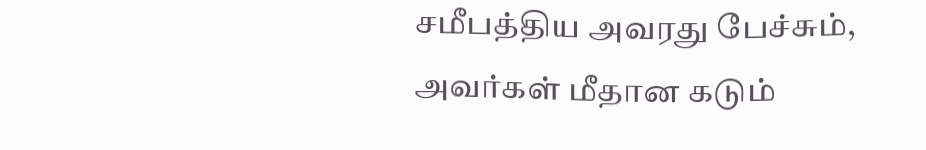சமீபத்திய அவரது பேச்சும், அவர்கள் மீதான கடும்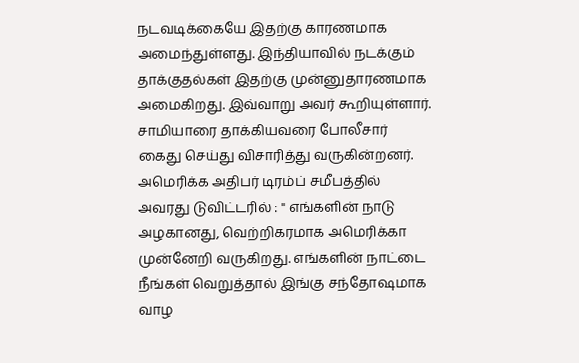நடவடிக்கையே இதற்கு காரணமாக அமைந்துள்ளது. இந்தியாவில் நடக்கும் தாக்குதல்கள் இதற்கு முன்னுதாரணமாக அமைகிறது. இவ்வாறு அவர் கூறியுள்ளார். சாமியாரை தாக்கியவரை போலீசார் கைது செய்து விசாரித்து வருகின்றனர். அமெரிக்க அதிபர் டிரம்ப் சமீபத்தில் அவரது டுவிட்டரில் : " எங்களின் நாடு அழகானது, வெற்றிகரமாக அமெரிக்கா முன்னேறி வருகிறது. எங்களின் நாட்டை நீங்கள் வெறுத்தால் இங்கு சந்தோஷமாக வாழ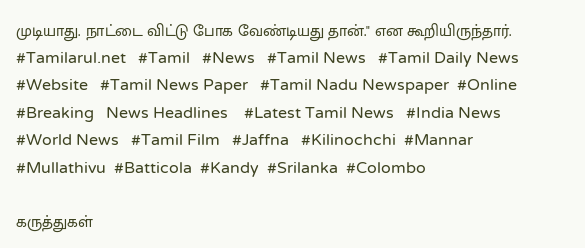முடியாது. நாட்டை விட்டு போக வேண்டியது தான்." என கூறியிருந்தார்.
#Tamilarul.net   #Tamil   #News   #Tamil News   #Tamil Daily News   #Website   #Tamil News Paper   #Tamil Nadu Newspaper  #Online   #Breaking   News Headlines    #Latest Tamil News   #India News    #World News   #Tamil Film   #Jaffna   #Kilinochchi  #Mannar  #Mullathivu  #Batticola  #Kandy  #Srilanka  #Colombo

கருத்துகள்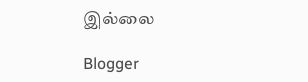இல்லை

Blogger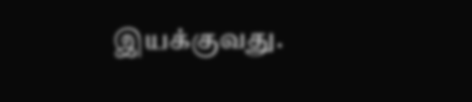இயக்குவது.